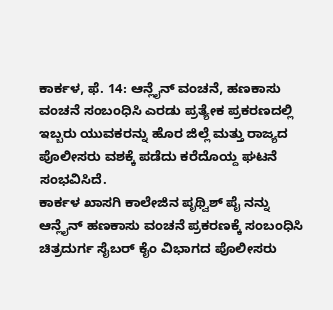ಕಾರ್ಕಳ, ಫೆ. 14: ಆನ್ಲೈನ್ ವಂಚನೆ, ಹಣಕಾಸು ವಂಚನೆ ಸಂಬಂಧಿಸಿ ಎರಡು ಪ್ರತ್ಯೇಕ ಪ್ರಕರಣದಲ್ಲಿ ಇಬ್ಬರು ಯುವಕರನ್ನು ಹೊರ ಜಿಲ್ಲೆ ಮತ್ತು ರಾಜ್ಯದ ಪೊಲೀಸರು ವಶಕ್ಕೆ ಪಡೆದು ಕರೆದೊಯ್ದ ಘಟನೆ ಸಂಭವಿಸಿದೆ.
ಕಾರ್ಕಳ ಖಾಸಗಿ ಕಾಲೇಜಿನ ಪೃಥ್ವಿಶ್ ಪೈ ನನ್ನು ಆನ್ಲೈನ್ ಹಣಕಾಸು ವಂಚನೆ ಪ್ರಕರಣಕ್ಕೆ ಸಂಬಂಧಿಸಿ ಚಿತ್ರದುರ್ಗ ಸೈಬರ್ ಕೈಂ ವಿಭಾಗದ ಪೊಲೀಸರು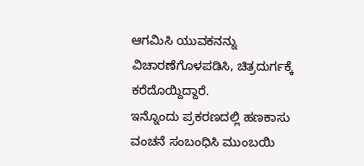ಆಗಮಿಸಿ ಯುವಕನನ್ನು ವಿಚಾರಣೆಗೊಳಪಡಿಸಿ, ಚಿತ್ರದುರ್ಗಕ್ಕೆ ಕರೆದೊಯ್ದಿದ್ದಾರೆ.
ಇನ್ನೊಂದು ಪ್ರಕರಣದಲ್ಲಿ ಹಣಕಾಸು ವಂಚನೆ ಸಂಬಂಧಿಸಿ ಮುಂಬಯಿ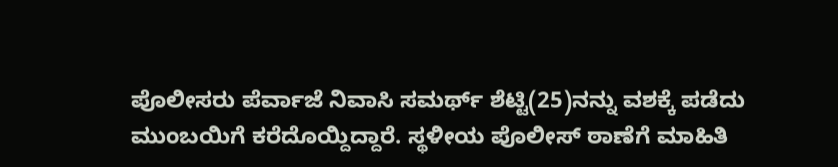ಪೊಲೀಸರು ಪೆರ್ವಾಜೆ ನಿವಾಸಿ ಸಮರ್ಥ್ ಶೆಟ್ಟಿ(25)ನನ್ನು ವಶಕ್ಕೆ ಪಡೆದು ಮುಂಬಯಿಗೆ ಕರೆದೊಯ್ದಿದ್ದಾರೆ. ಸ್ಥಳೀಯ ಪೊಲೀಸ್ ಠಾಣೆಗೆ ಮಾಹಿತಿ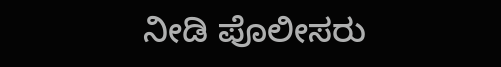ನೀಡಿ ಪೊಲೀಸರು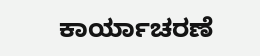ಕಾರ್ಯಾಚರಣೆ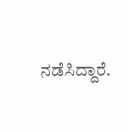ನಡೆಸಿದ್ದಾರೆ.